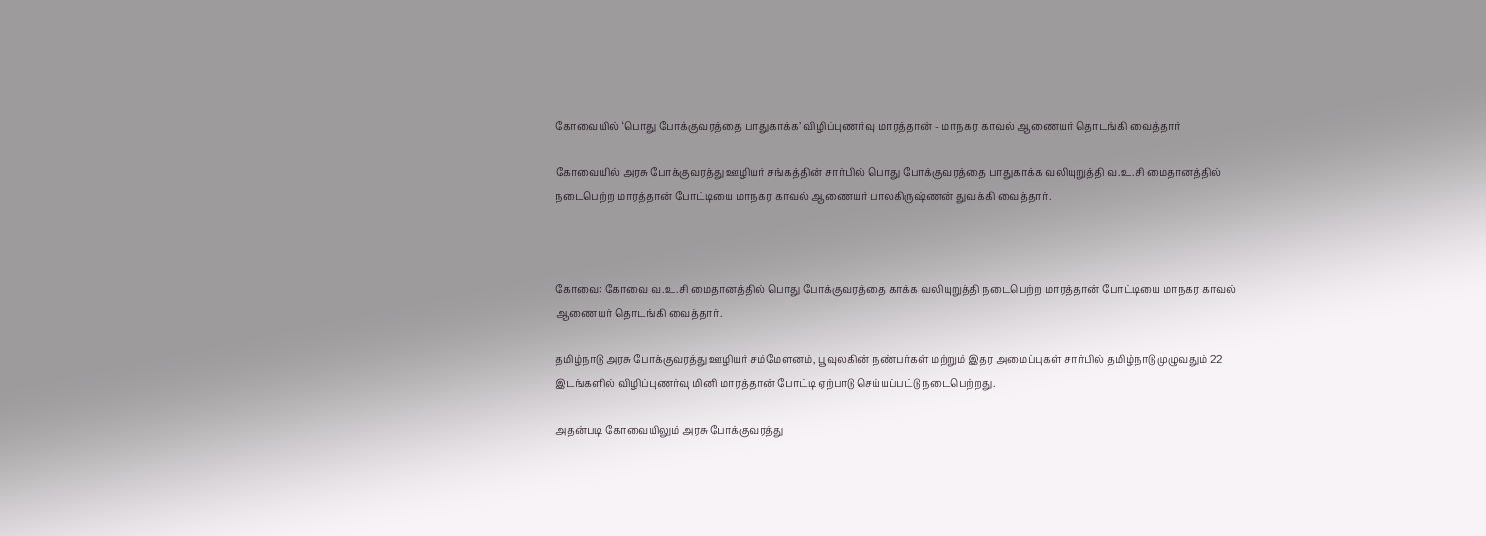கோவையில் ‘பொது போக்குவரத்தை பாதுகாக்க’ விழிப்புணர்வு மாரத்தான் - மாநகர காவல் ஆணையர் தொடங்கி வைத்தார்

கோவையில் அரசு போக்குவரத்து ஊழியர் சங்கத்தின் சார்பில் பொது போக்குவரத்தை பாதுகாக்க வலியுறுத்தி வ.உ.சி மைதானத்தில் நடைபெற்ற மாரத்தான் போட்டியை மாநகர காவல் ஆணையர் பாலகிருஷ்ணன் துவக்கி வைத்தார்.



கோவை: கோவை வ.உ.சி மைதானத்தில் பொது போக்குவரத்தை காக்க வலியுறுத்தி நடைபெற்ற மாரத்தான் போட்டியை மாநகர காவல் ஆணையர் தொடங்கி வைத்தார்.

தமிழ்நாடு அரசு போக்குவரத்து ஊழியர் சம்மேளனம், பூவுலகின் நண்பர்கள் மற்றும் இதர அமைப்புகள் சார்பில் தமிழ்நாடு முழுவதும் 22 இடங்களில் விழிப்புணர்வு மினி மாரத்தான் போட்டி ஏற்பாடு செய்யப்பட்டு நடைபெற்றது.

அதன்படி கோவையிலும் அரசு போக்குவரத்து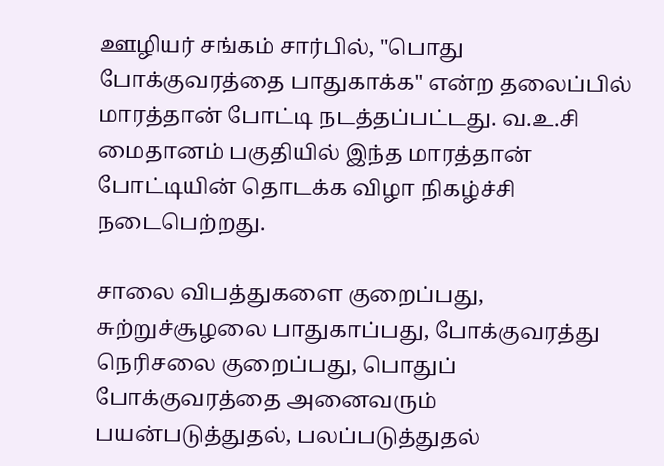ஊழியர் சங்கம் சார்பில், "பொது போக்குவரத்தை பாதுகாக்க" என்ற தலைப்பில் மாரத்தான் போட்டி நடத்தப்பட்டது. வ.உ.சி மைதானம் பகுதியில் இந்த மாரத்தான் போட்டியின் தொடக்க விழா நிகழ்ச்சி நடைபெற்றது.

சாலை விபத்துகளை குறைப்பது, சுற்றுச்சூழலை பாதுகாப்பது, போக்குவரத்து நெரிசலை குறைப்பது, பொதுப் போக்குவரத்தை அனைவரும் பயன்படுத்துதல், பலப்படுத்துதல்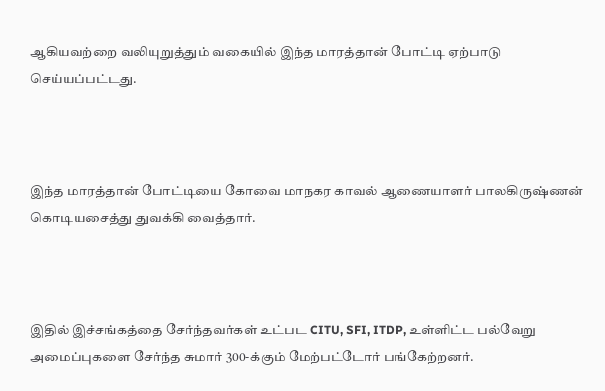ஆகியவற்றை வலியுறுத்தும் வகையில் இந்த மாரத்தான் போட்டி ஏற்பாடு செய்யப்பட்டது.



இந்த மாரத்தான் போட்டியை கோவை மாநகர காவல் ஆணையாளர் பாலகிருஷ்ணன் கொடியசைத்து துவக்கி வைத்தார்.



இதில் இச்சங்கத்தை சேர்ந்தவர்கள் உட்பட CITU, SFI, ITDP, உள்ளிட்ட பல்வேறு அமைப்புகளை சேர்ந்த சுமார் 300-க்கும் மேற்பட்டோர் பங்கேற்றனர்.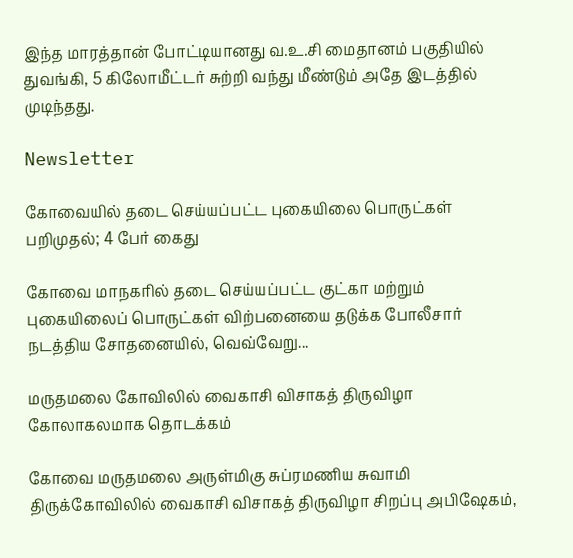இந்த மாரத்தான் போட்டியானது வ.உ.சி மைதானம் பகுதியில் துவங்கி, 5 கிலோமீட்டர் சுற்றி வந்து மீண்டும் அதே இடத்தில் முடிந்தது.

Newsletter

கோவையில் தடை செய்யப்பட்ட புகையிலை பொருட்கள் பறிமுதல்; 4 பேர் கைது

கோவை மாநகரில் தடை செய்யப்பட்ட குட்கா மற்றும் புகையிலைப் பொருட்கள் விற்பனையை தடுக்க போலீசார் நடத்திய சோதனையில், வெவ்வேறு...

மருதமலை கோவிலில் வைகாசி விசாகத் திருவிழா கோலாகலமாக தொடக்கம்

கோவை மருதமலை அருள்மிகு சுப்ரமணிய சுவாமி திருக்கோவிலில் வைகாசி விசாகத் திருவிழா சிறப்பு அபிஷேகம்,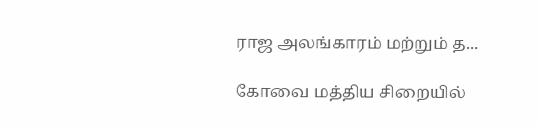ராஜ அலங்காரம் மற்றும் த...

கோவை மத்திய சிறையில்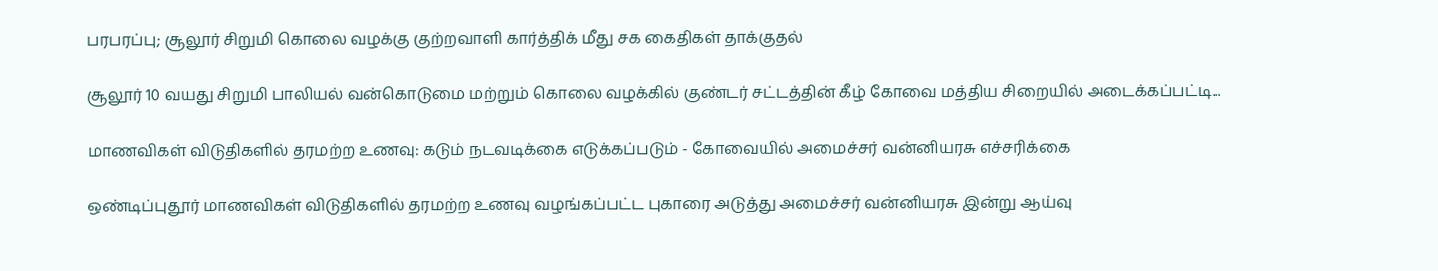பரபரப்பு; சூலூர் சிறுமி கொலை வழக்கு குற்றவாளி கார்த்திக் மீது சக கைதிகள் தாக்குதல்

சூலூர் 10 வயது சிறுமி பாலியல் வன்கொடுமை மற்றும் கொலை வழக்கில் குண்டர் சட்டத்தின் கீழ் கோவை மத்திய சிறையில் அடைக்கப்பட்டி...

மாணவிகள் விடுதிகளில் தரமற்ற உணவு: கடும் நடவடிக்கை எடுக்கப்படும் - கோவையில் அமைச்சர் வன்னியரசு எச்சரிக்கை

ஒண்டிப்புதூர் மாணவிகள் விடுதிகளில் தரமற்ற உணவு வழங்கப்பட்ட புகாரை அடுத்து அமைச்சர் வன்னியரசு இன்று ஆய்வு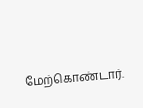மேற்கொண்டார்.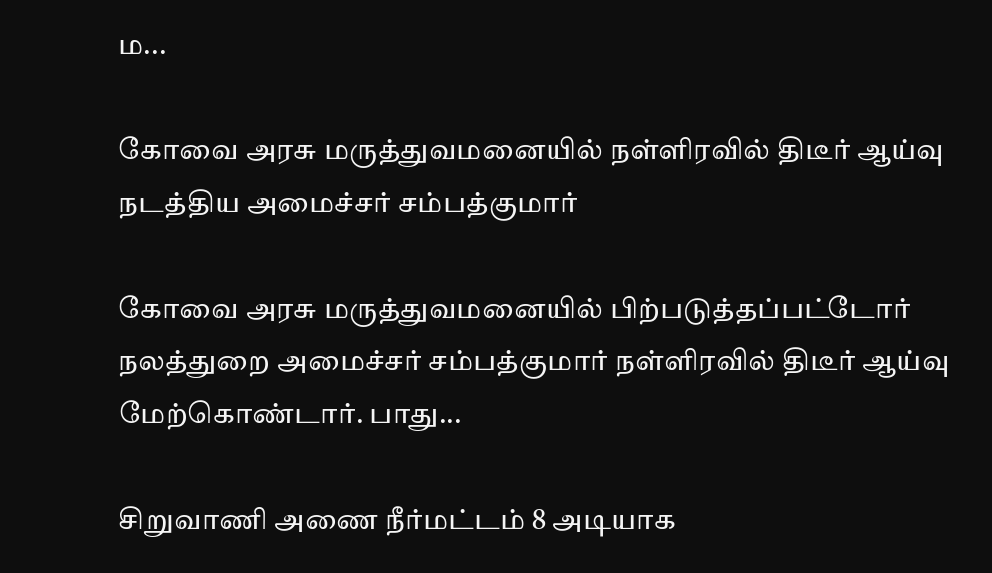ம...

கோவை அரசு மருத்துவமனையில் நள்ளிரவில் திடீர் ஆய்வு நடத்திய அமைச்சர் சம்பத்குமார்

கோவை அரசு மருத்துவமனையில் பிற்படுத்தப்பட்டோர் நலத்துறை அமைச்சர் சம்பத்குமார் நள்ளிரவில் திடீர் ஆய்வு மேற்கொண்டார். பாது...

சிறுவாணி அணை நீர்மட்டம் 8 அடியாக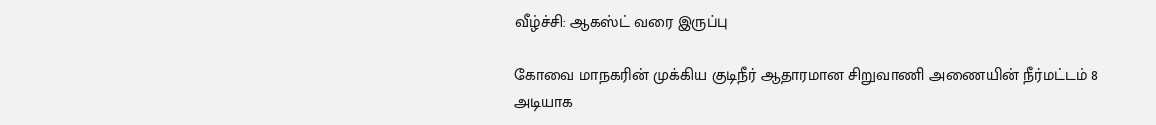வீழ்ச்சி: ஆகஸ்ட் வரை இருப்பு

கோவை மாநகரின் முக்கிய குடிநீர் ஆதாரமான சிறுவாணி அணையின் நீர்மட்டம் 8 அடியாக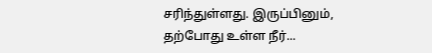சரிந்துள்ளது. இருப்பினும், தற்போது உள்ள நீர்...